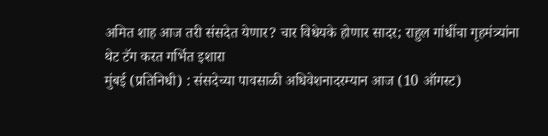अमित शाह आज तरी संसदेत येणार? चार विधेयके होणार सादर; राहुल गांधींचा गृहमंत्र्यांना थेट टॅग करत गर्भित इशारा
मुंबई (प्रतिनिधी) : संसदेच्या पावसाळी अधिवेशनादरम्यान आज (10 ऑगस्ट)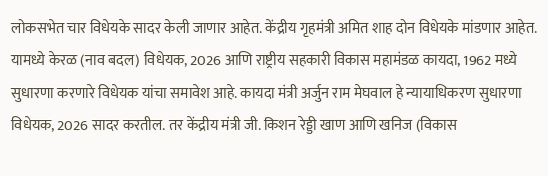लोकसभेत चार विधेयके सादर केली जाणार आहेत. केंद्रीय गृहमंत्री अमित शाह दोन विधेयके मांडणार आहेत. यामध्ये केरळ (नाव बदल) विधेयक, 2026 आणि राष्ट्रीय सहकारी विकास महामंडळ कायदा, 1962 मध्ये सुधारणा करणारे विधेयक यांचा समावेश आहे. कायदा मंत्री अर्जुन राम मेघवाल हे न्यायाधिकरण सुधारणा विधेयक, 2026 सादर करतील. तर केंद्रीय मंत्री जी. किशन रेड्डी खाण आणि खनिज (विकास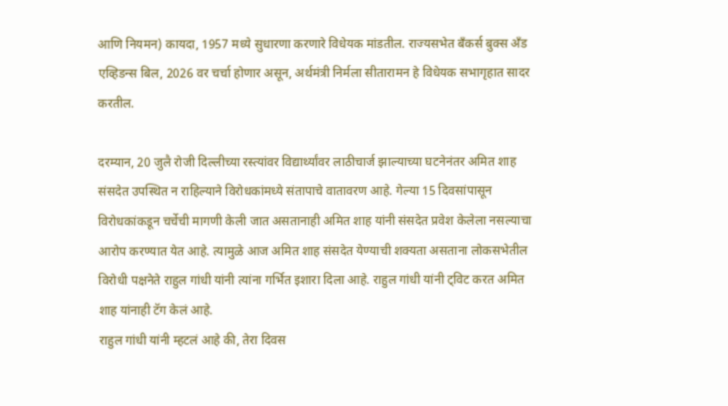आणि नियमन) कायदा, 1957 मध्ये सुधारणा करणारे विधेयक मांडतील. राज्यसभेत बँकर्स बुक्स अँड एव्हिडन्स बिल, 2026 वर चर्चा होणार असून, अर्थमंत्री निर्मला सीतारामन हे विधेयक सभागृहात सादर करतील.

दरम्यान, 20 जुलै रोजी दिल्लीच्या रस्त्यांवर विद्यार्थ्यांवर लाठीचार्ज झाल्याच्या घटनेनंतर अमित शाह संसदेत उपस्थित न राहिल्याने विरोधकांमध्ये संतापाचे वातावरण आहे. गेल्या 15 दिवसांपासून विरोधकांकडून चर्चेची मागणी केली जात असतानाही अमित शाह यांनी संसदेत प्रवेश केलेला नसल्याचा आरोप करण्यात येत आहे. त्यामुळे आज अमित शाह संसदेत येण्याची शक्यता असताना लोकसभेतील विरोधी पक्षनेते राहुल गांधी यांनी त्यांना गर्भित इशारा दिला आहे. राहुल गांधी यांनी ट्विट करत अमित शाह यांनाही टॅग केलं आहे.
राहुल गांधी यांनी म्हटलं आहे की, तेरा दिवस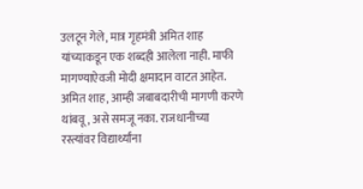उलटून गेले, मात्र गृहमंत्री अमित शाह यांच्याकडून एक शब्दही आलेला नाही. माफी मागण्याऐवजी मोदी क्षमादान वाटत आहेत. अमित शाह, आम्ही जबाबदारीची मागणी करणे थांबवू, असे समजू नका. राजधानीच्या रस्त्यांवर विद्यार्थ्यांना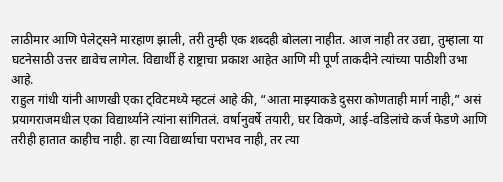लाठीमार आणि पेलेट्सने मारहाण झाली, तरी तुम्ही एक शब्दही बोलला नाहीत. आज नाही तर उद्या, तुम्हाला या घटनेसाठी उत्तर द्यावेच लागेल. विद्यार्थी हे राष्ट्राचा प्रकाश आहेत आणि मी पूर्ण ताकदीने त्यांच्या पाठीशी उभा आहे.
राहुल गांधी यांनी आणखी एका ट्विटमध्ये म्हटलं आहे की, “आता माझ्याकडे दुसरा कोणताही मार्ग नाही,” असं प्रयागराजमधील एका विद्यार्थ्याने त्यांना सांगितलं. वर्षानुवर्षे तयारी, घर विकणे, आई-वडिलांचे कर्ज फेडणे आणि तरीही हातात काहीच नाही. हा त्या विद्यार्थ्याचा पराभव नाही, तर त्या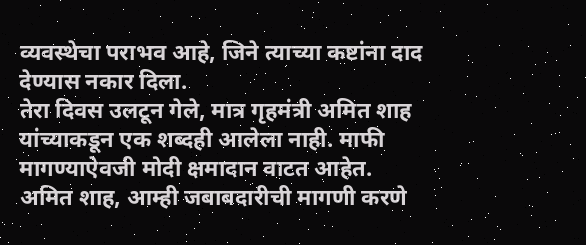व्यवस्थेचा पराभव आहे, जिने त्याच्या कष्टांना दाद देण्यास नकार दिला.
तेरा दिवस उलटून गेले, मात्र गृहमंत्री अमित शाह यांच्याकडून एक शब्दही आलेला नाही. माफी मागण्याऐवजी मोदी क्षमादान वाटत आहेत. अमित शाह, आम्ही जबाबदारीची मागणी करणे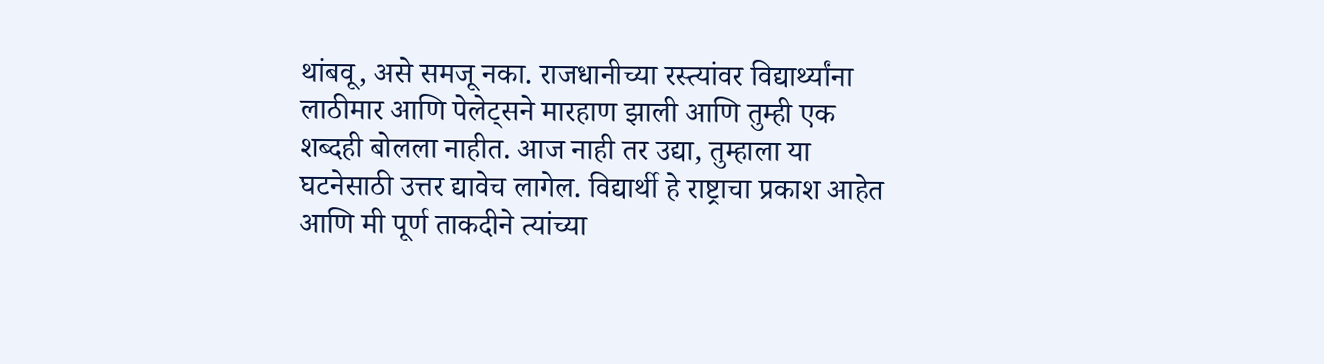थांबवू, असे समजू नका. राजधानीच्या रस्त्यांवर विद्यार्थ्यांना लाठीमार आणि पेलेट्सने मारहाण झाली आणि तुम्ही एक शब्दही बोलला नाहीत. आज नाही तर उद्या, तुम्हाला या घटनेसाठी उत्तर द्यावेच लागेल. विद्यार्थी हे राष्ट्राचा प्रकाश आहेत आणि मी पूर्ण ताकदीने त्यांच्या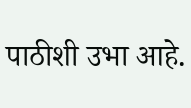पाठीशी उभा आहे.